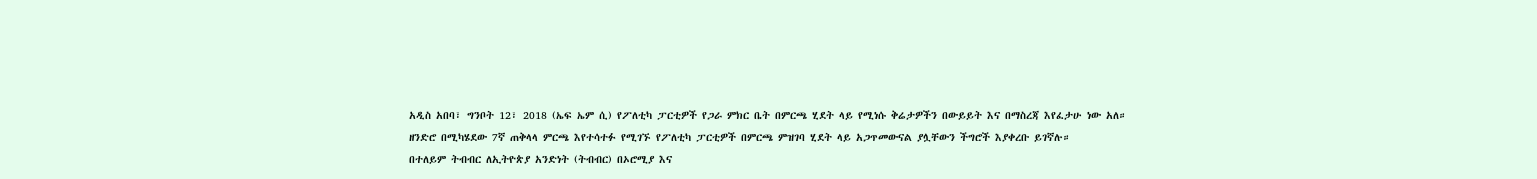አዲስ አበባ፣ ግንቦት 12፣ 2018 (ኤፍ ኤም ሲ) የፖለቲካ ፓርቲዎች የጋራ ምክር ቤት በምርጫ ሂደት ላይ የሚነሱ ቅሬታዎችን በውይይት እና በማስረጃ እየፈታሁ ነው አለ።
ዘንድሮ በሚካሄደው 7ኛ ጠቅላላ ምርጫ እየተሳተፉ የሚገኙ የፖለቲካ ፓርቲዎች በምርጫ ምዝገባ ሂደት ላይ አጋጥመውናል ያሏቸውን ችግሮች እያቀረቡ ይገኛሉ።
በተለይም ትብብር ለኢትዮጵያ አንድነት (ትብብር) በኦሮሚያ እና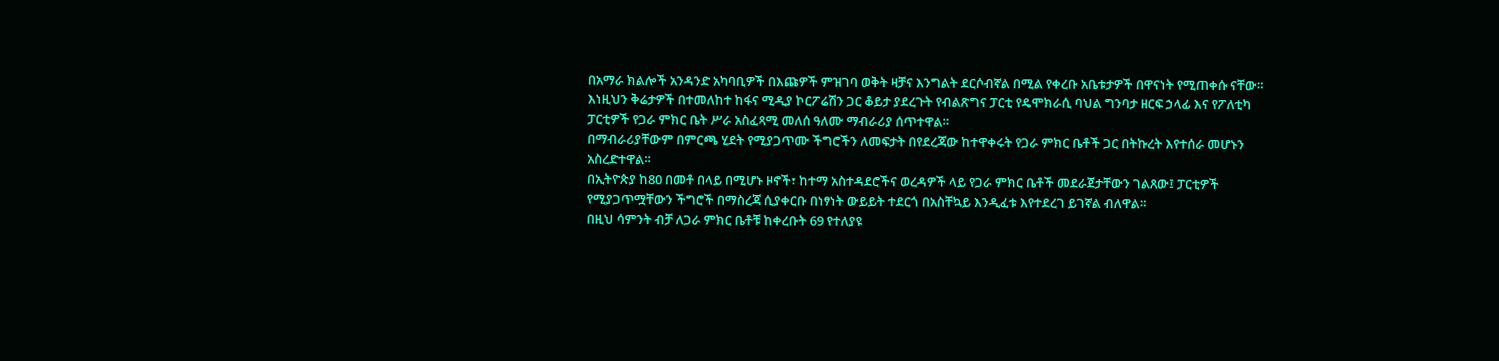በአማራ ክልሎች አንዳንድ አካባቢዎች በእጩዎች ምዝገባ ወቅት ዛቻና እንግልት ደርሶብኛል በሚል የቀረቡ አቤቱታዎች በዋናነት የሚጠቀሱ ናቸው።
እነዚህን ቅሬታዎች በተመለከተ ከፋና ሚዲያ ኮርፖሬሽን ጋር ቆይታ ያደረጉት የብልጽግና ፓርቲ የዴሞክራሲ ባህል ግንባታ ዘርፍ ኃላፊ እና የፖለቲካ ፓርቲዎች የጋራ ምክር ቤት ሥራ አስፈጻሚ መለሰ ዓለሙ ማብራሪያ ሰጥተዋል።
በማብራሪያቸውም በምርጫ ሂደት የሚያጋጥሙ ችግሮችን ለመፍታት በየደረጃው ከተዋቀሩት የጋራ ምክር ቤቶች ጋር በትኩረት እየተሰራ መሆኑን አስረድተዋል።
በኢትዮጵያ ከ80 በመቶ በላይ በሚሆኑ ዞኖች፣ ከተማ አስተዳደሮችና ወረዳዎች ላይ የጋራ ምክር ቤቶች መደራጀታቸውን ገልጸው፤ ፓርቲዎች የሚያጋጥሟቸውን ችግሮች በማስረጃ ሲያቀርቡ በነፃነት ውይይት ተደርጎ በአስቸኳይ እንዲፈቱ እየተደረገ ይገኛል ብለዋል።
በዚህ ሳምንት ብቻ ለጋራ ምክር ቤቶቹ ከቀረቡት 69 የተለያዩ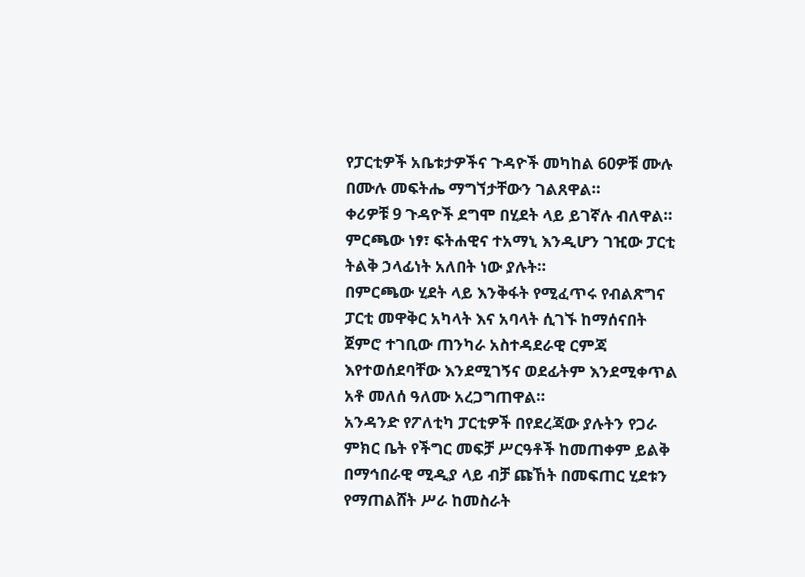የፓርቲዎች አቤቱታዎችና ጉዳዮች መካከል 60ዎቹ ሙሉ በሙሉ መፍትሔ ማግኘታቸውን ገልጸዋል።
ቀሪዎቹ 9 ጉዳዮች ደግሞ በሂደት ላይ ይገኛሉ ብለዋል።
ምርጫው ነፃ፣ ፍትሐዊና ተአማኒ እንዲሆን ገዢው ፓርቲ ትልቅ ኃላፊነት አለበት ነው ያሉት።
በምርጫው ሂደት ላይ እንቅፋት የሚፈጥሩ የብልጽግና ፓርቲ መዋቅር አካላት እና አባላት ሲገኙ ከማሰናበት ጀምሮ ተገቢው ጠንካራ አስተዳደራዊ ርምጃ እየተወሰደባቸው እንደሚገኝና ወደፊትም እንደሚቀጥል አቶ መለሰ ዓለሙ አረጋግጠዋል።
አንዳንድ የፖለቲካ ፓርቲዎች በየደረጃው ያሉትን የጋራ ምክር ቤት የችግር መፍቻ ሥርዓቶች ከመጠቀም ይልቅ በማኅበራዊ ሚዲያ ላይ ብቻ ጩኸት በመፍጠር ሂደቱን የማጠልሸት ሥራ ከመስራት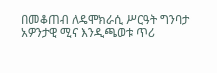በመቆጠብ ለዴሞክራሲ ሥርዓት ግንባታ አዎንታዊ ሚና እንዲጫወቱ ጥሪ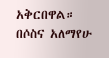አቅርበዋል።
በሶስና አለማየሁ